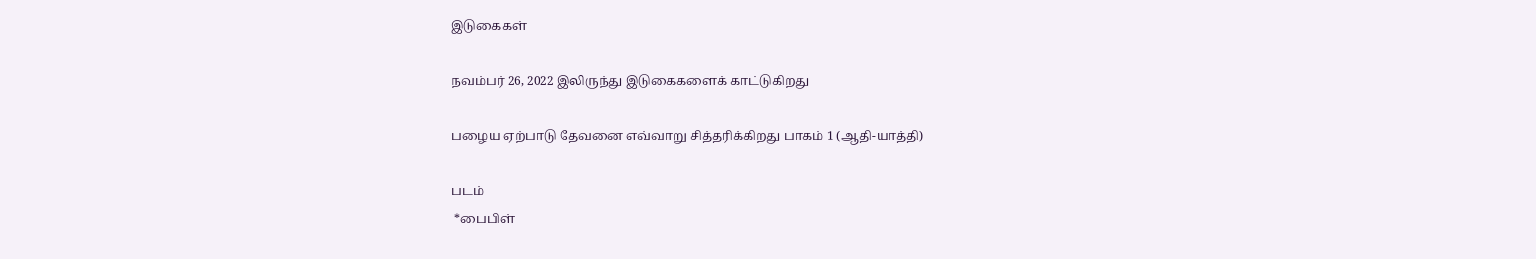இடுகைகள்

நவம்பர் 26, 2022 இலிருந்து இடுகைகளைக் காட்டுகிறது

பழைய ஏற்பாடு தேவனை எவ்வாறு சித்தரிக்கிறது பாகம் 1 (ஆதி-யாத்தி)

படம்
 *பைபிள்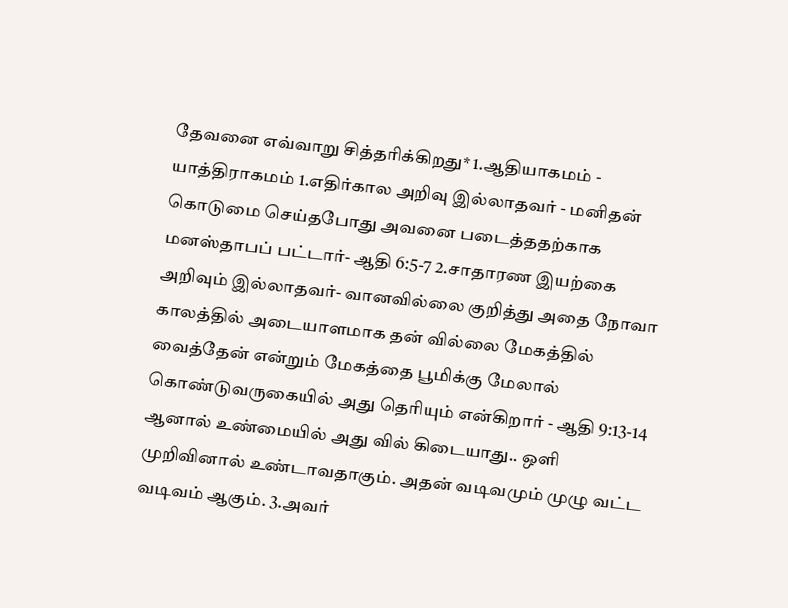தேவனை எவ்வாறு சித்தரிக்கிறது* 1.ஆதியாகமம் - யாத்திராகமம் 1.எதிர்கால அறிவு இல்லாதவர் - மனிதன் கொடுமை செய்தபோது அவனை படைத்ததற்காக மனஸ்தாபப் பட்டார்- ஆதி 6:5-7 2.சாதாரண இயற்கை அறிவும் இல்லாதவர்- வானவில்லை குறித்து அதை நோவா காலத்தில் அடையாளமாக தன் வில்லை மேகத்தில் வைத்தேன் என்றும் மேகத்தை பூமிக்கு மேலால் கொண்டுவருகையில் அது தெரியும் என்கிறார் - ஆதி 9:13-14 ஆனால் உண்மையில் அது வில் கிடையாது.. ஒளி முறிவினால் உண்டாவதாகும். அதன் வடிவமும் முழு வட்ட வடிவம் ஆகும். 3.அவர்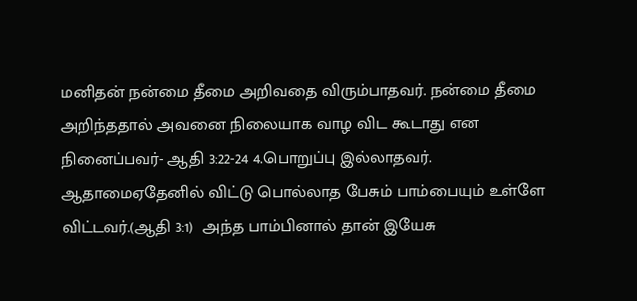மனிதன் நன்மை தீமை அறிவதை விரும்பாதவர். நன்மை தீமை அறிந்ததால் அவனை நிலையாக வாழ விட கூடாது என நினைப்பவர்- ஆதி 3:22-24 4.பொறுப்பு இல்லாதவர். ஆதாமைஏதேனில் விட்டு பொல்லாத பேசும் பாம்பையும் உள்ளே விட்டவர்.(ஆதி 3:1)  அந்த பாம்பினால் தான் இயேசு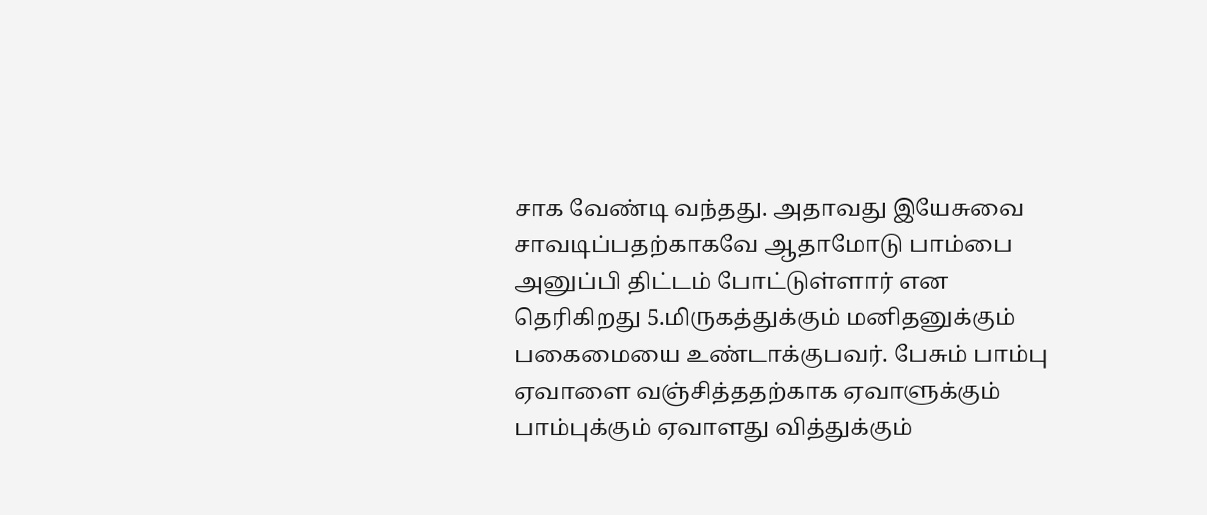சாக வேண்டி வந்தது. அதாவது இயேசுவை சாவடிப்பதற்காகவே ஆதாமோடு பாம்பை அனுப்பி திட்டம் போட்டுள்ளார் என தெரிகிறது 5.மிருகத்துக்கும் மனிதனுக்கும் பகைமையை உண்டாக்குபவர். பேசும் பாம்பு ஏவாளை வஞ்சித்ததற்காக ஏவாளுக்கும் பாம்புக்கும் ஏவாளது வித்துக்கும்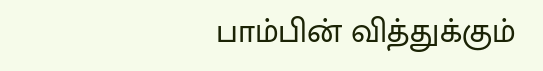பாம்பின் வித்துக்கும்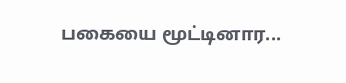பகையை மூட்டினார...